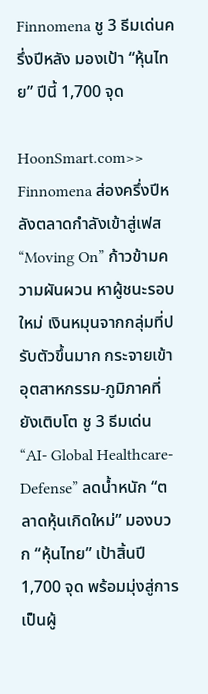Finnomena ชู 3 ธีมเด่นครึ่งปีหลัง มองเป้า “หุ้นไทย” ปีนี้ 1,700 จุด

HoonSmart.com>> Finnomena ส่องครึ่งปีหลังตลาดกำลังเข้าสู่เฟส “Moving On” ก้าวข้ามความผันผวน หาผู้ชนะรอบใหม่ เงินหมุนจากกลุ่มที่ปรับตัวขึ้นมาก กระจายเข้าอุตสาหกรรม-ภูมิภาคที่ยังเติบโต ชู 3 ธีมเด่น “AI- Global Healthcare-Defense” ลดน้ำหนัก “ตลาดหุ้นเกิดใหม่” มองบวก “หุ้นไทย” เป้าสิ้นปี 1,700 จุด พร้อมมุ่งสู่การเป็นผู้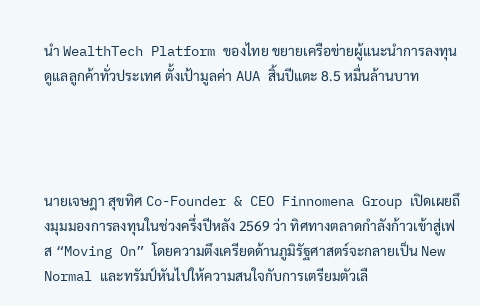นำ WealthTech Platform ของไทย ขยายเครือข่ายผู้แนะนำการลงทุนดูแลลูกค้าทั่วประเทศ ตั้งเป้ามูลค่า AUA สิ้นปีแตะ 8.5 หมื่นล้านบาท




นายเจษฎา สุขทิศ Co-Founder & CEO Finnomena Group เปิดเผยถึงมุมมองการลงทุนในช่วงครึ่งปีหลัง 2569 ว่า ทิศทางตลาดกำลังก้าวเข้าสู่เฟส “Moving On” โดยความตึงเครียดด้านภูมิรัฐศาสตร์จะกลายเป็น New Normal และทรัมป์หันไปให้ความสนใจกับการเตรียมตัวเลื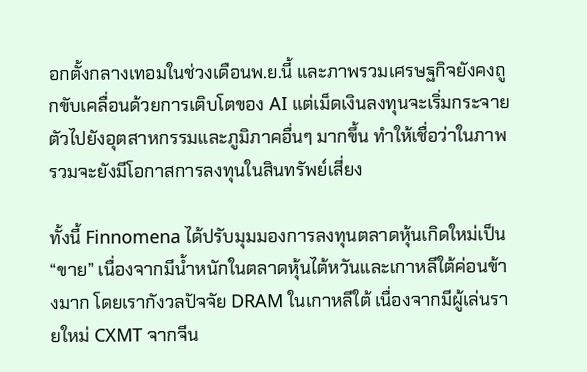อกตั้งกลางเทอมในช่วงเดือนพ.ย.นี้ และภาพรวมเศรษฐกิจยังคงถูกขับเคลื่อนด้วยการเติบโตของ AI แต่เม็ดเงินลงทุนจะเริ่มกระจายตัวไปยังอุตสาหกรรมและภูมิภาคอื่นๆ มากขึ้น ทำให้เชื่อว่าในภาพรวมจะยังมีโอกาสการลงทุนในสินทรัพย์เสี่ยง

ทั้งนี้ Finnomena ได้ปรับมุมมองการลงทุนตลาดหุ้นเกิดใหม่เป็น “ขาย” เนื่องจากมีน้ำหนักในตลาดหุ้นไต้หวันและเกาหลีใต้ค่อนข้างมาก โดยเรากังวลปัจจัย DRAM ในเกาหลีใต้ เนื่องจากมีผู้เล่นรายใหม่ CXMT จากจีน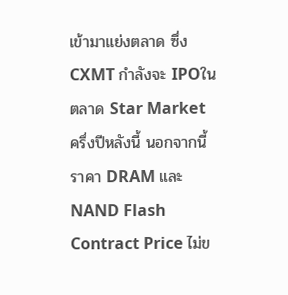เข้ามาแย่งตลาด ซึ่ง CXMT กำลังจะ IPOในตลาด Star Market ครึ่งปีหลังนี้ นอกจากนี้ราคา DRAM และ NAND Flash Contract Price ไม่ข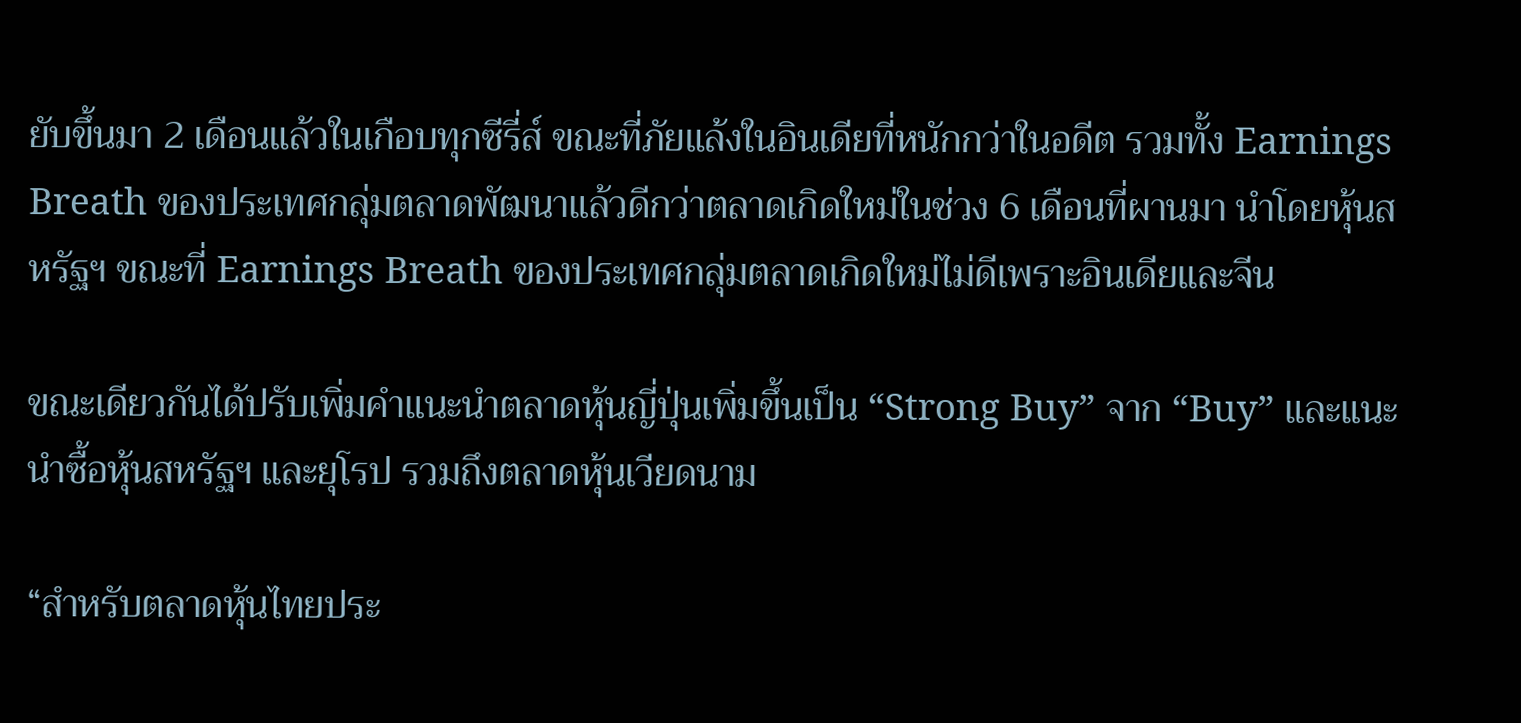ยับขึ้นมา 2 เดือนแล้วในเกือบทุกซีรี่ส์ ขณะที่ภัยแล้งในอินเดียที่หนักกว่าในอดีต รวมทั้ง Earnings Breath ของประเทศกลุ่มตลาดพัฒนาแล้วดีกว่าตลาดเกิดใหม่ในช่วง 6 เดือนที่ผานมา นำโดยหุ้นสหรัฐฯ ขณะที่ Earnings Breath ของประเทศกลุ่มตลาดเกิดใหม่ไม่ดีเพราะอินเดียและจีน

ขณะเดียวกันได้ปรับเพิ่มคำแนะนำตลาดหุ้นญี่ปุ่นเพิ่มขึ้นเป็น “Strong Buy” จาก “Buy” และแนะนำซื้อหุ้นสหรัฐฯ และยุโรป รวมถึงตลาดหุ้นเวียดนาม

“สำหรับตลาดหุ้นไทยประ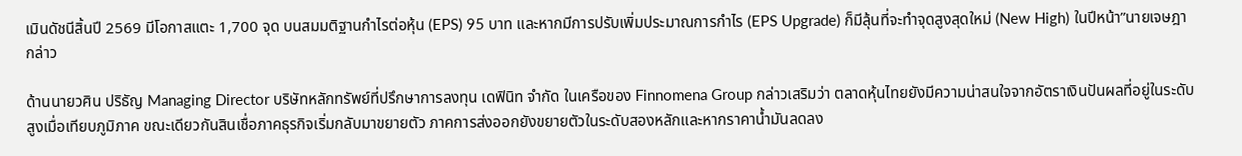เมินดัชนีสิ้นปี 2569 มีโอกาสแตะ 1,700 จุด บนสมมติฐานกำไรต่อหุ้น (EPS) 95 บาท และหากมีการปรับเพิ่มประมาณการกำไร (EPS Upgrade) ก็มีลุ้นที่จะทำจุดสูงสุดใหม่ (New High) ในปีหน้า”นายเจษฎา กล่าว

ด้านนายวศิน ปริธัญ Managing Director บริษัทหลักทรัพย์ที่ปรึกษาการลงทุน เดฟินิท จำกัด ในเครือของ Finnomena Group กล่าวเสริมว่า ตลาดหุ้นไทยยังมีความน่าสนใจจากอัตราเงินปันผลที่อยู่ในระดับสูงเมื่อเทียบภูมิภาค ขณะเดียวกันสินเชื่อภาคธุรกิจเริ่มกลับมาขยายตัว ภาคการส่งออกยังขยายตัวในระดับสองหลักและหากราคาน้ำมันลดลง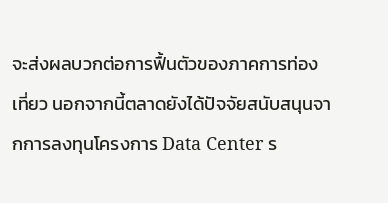จะส่งผลบวกต่อการฟื้นตัวของภาคการท่องเที่ยว นอกจากนี้ตลาดยังได้ปัจจัยสนับสนุนจากการลงทุนโครงการ Data Center ร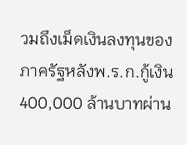วมถึงเม็ดเงินลงทุนของภาครัฐหลังพ.ร.ก.กู้เงิน 400,000 ล้านบาทผ่าน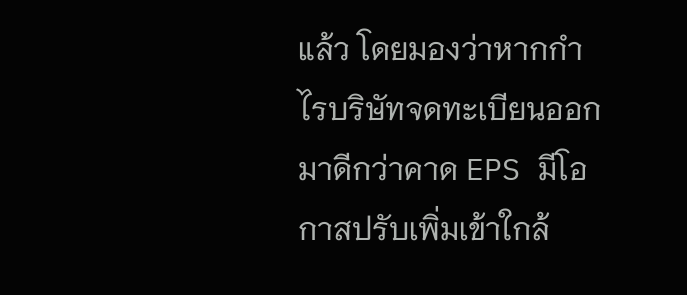แล้ว โดยมองว่าหากกำไรบริษัทจดทะเบียนออกมาดีกว่าคาด EPS มีโอกาสปรับเพิ่มเข้าใกล้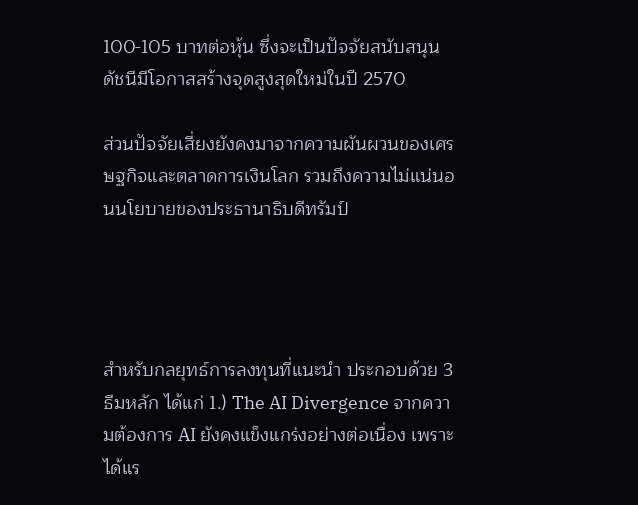100-105 บาทต่อหุ้น ซึ่งจะเป็นปัจจัยสนับสนุนดัชนีมีโอกาสสร้างจุดสูงสุดใหม่ในปี 2570

ส่วนปัจจัยเสี่ยงยังคงมาจากความผันผวนของเศรษฐกิจและตลาดการเงินโลก รวมถึงความไม่แน่นอนนโยบายของประธานาธิบดีทรัมป์




สำหรับกลยุทธ์การลงทุนที่แนะนำ ประกอบด้วย 3 ธีมหลัก ได้แก่ 1.) The AI Divergence จากความต้องการ AI ยังคงแข็งแกร่งอย่างต่อเนื่อง เพราะได้แร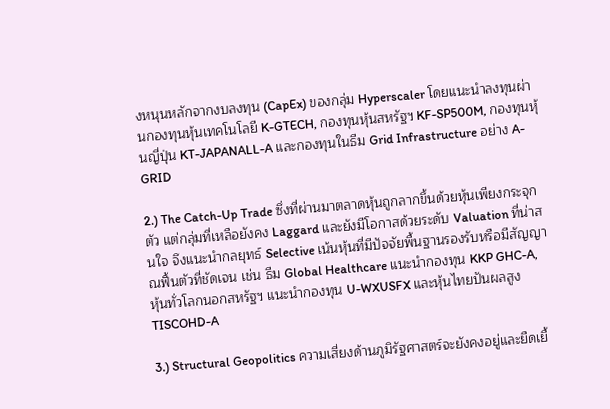งหนุนหลักจากงบลงทุน (CapEx) ของกลุ่ม Hyperscaler โดยแนะนำลงทุนผ่านกองทุนหุ้นเทคโนโลยี K-GTECH, กองทุนหุ้นสหรัฐฯ KF-SP500M, กองทุนหุ้นญี่ปุ่น KT-JAPANALL-A และกองทุนในธีม Grid Infrastructure อย่าง A-GRID

2.) The Catch-Up Trade ซึ่งที่ผ่านมาตลาดหุ้นถูกลากขึ้นด้วยหุ้นเพียงกระจุกตัว แต่กลุ่มที่เหลือยังคง Laggard และยังมีโอกาสด้วยระดับ Valuation ที่น่าสนใจ จึงแนะนำกลยุทธ์ Selective เน้นหุ้นที่มีปัจจัยพื้นฐานรองรับหรือมีสัญญาณฟื้นตัวที่ชัดเจน เช่น ธีม Global Healthcare แนะนำกองทุน KKP GHC-A, หุ้นทั่วโลกนอกสหรัฐฯ แนะนำกองทุน U-WXUSFX และหุ้นไทยปันผลสูง TISCOHD-A

3.) Structural Geopolitics ความเสี่ยงด้านภูมิรัฐศาสตร์จะยังคงอยู่และยืดเยื้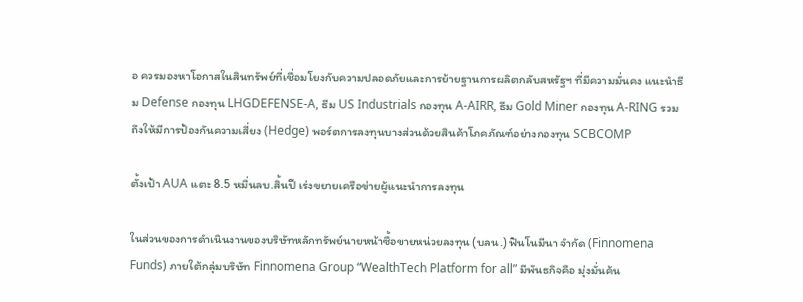อ ควรมองหาโอกาสในสินทรัพย์ที่เชื่อมโยงกับความปลอดภัยและการย้ายฐานการผลิตกลับสหรัฐฯ ที่มีความมั่นคง แนะนำธีม Defense กองทุน LHGDEFENSE-A, ธีม US Industrials กองทุน A-AIRR, ธีม Gold Miner กองทุน A-RING รวมถึงให้มีการป้องกันความเสี่ยง (Hedge) พอร์ตการลงทุนบางส่วนด้วยสินค้าโภคภัณฑ์อย่างกองทุน SCBCOMP

ตั้งเป้า AUA แตะ 8.5 หมื่นลบ.สิ้นปี เร่งขยายเครือข่ายผู้แนะนำการลงทุน

ในส่วนของการดำเนินงานของบริษัทหลักทรัพย์นายหน้าซื้อขายหน่วยลงทุน (บลน.) ฟินโนมีนา จำกัด (Finnomena Funds) ภายใต้กลุ่มบริษัท Finnomena Group “WealthTech Platform for all” มีพันธกิจคือ มุ่งมั่นค้น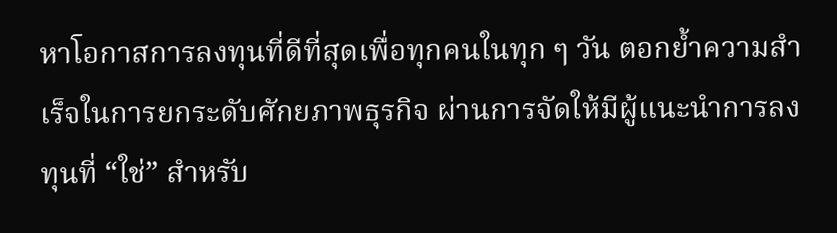หาโอกาสการลงทุนที่ดีที่สุดเพื่อทุกคนในทุก ๆ วัน ตอกย้ำความสำเร็จในการยกระดับศักยภาพธุรกิจ ผ่านการจัดให้มีผู้แนะนำการลงทุนที่ “ใช่” สำหรับ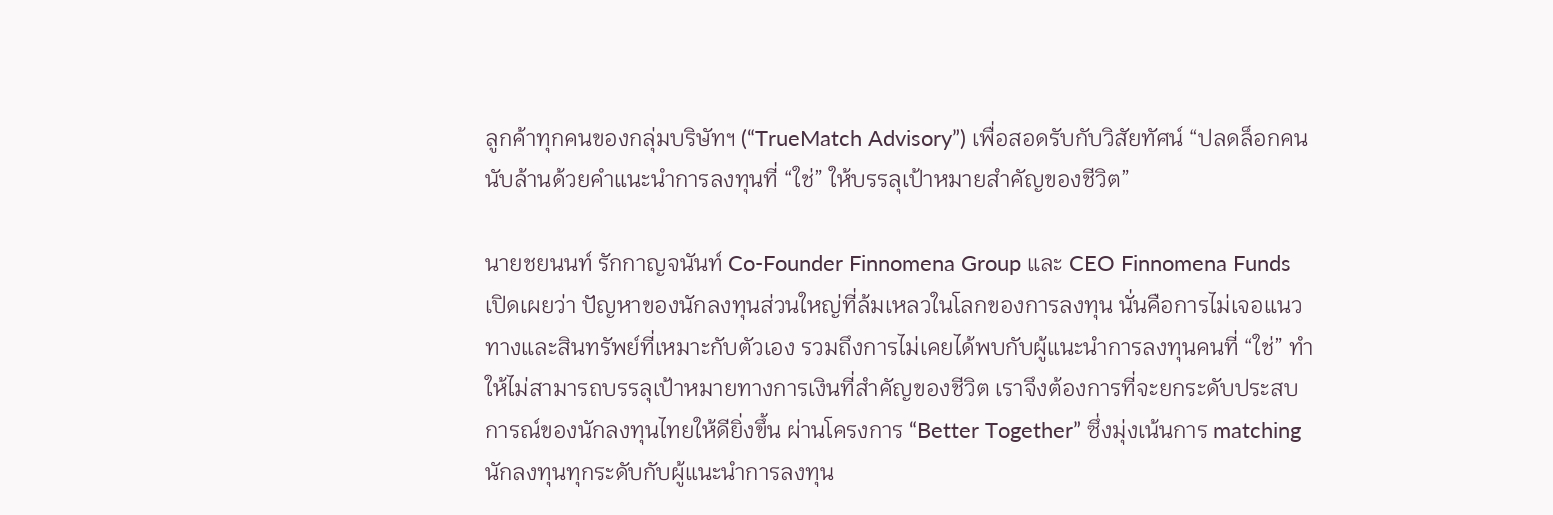ลูกค้าทุกคนของกลุ่มบริษัทฯ (“TrueMatch Advisory”) เพื่อสอดรับกับวิสัยทัศน์ “ปลดล็อกคนนับล้านด้วยคำแนะนำการลงทุนที่ “ใช่” ให้บรรลุเป้าหมายสำคัญของชีวิต”

นายชยนนท์ รักกาญจนันท์ Co-Founder Finnomena Group และ CEO Finnomena Funds เปิดเผยว่า ปัญหาของนักลงทุนส่วนใหญ่ที่ล้มเหลวในโลกของการลงทุน นั่นคือการไม่เจอแนวทางและสินทรัพย์ที่เหมาะกับตัวเอง รวมถึงการไม่เคยได้พบกับผู้แนะนำการลงทุนคนที่ “ใช่” ทำให้ไม่สามารถบรรลุเป้าหมายทางการเงินที่สำคัญของชีวิต เราจึงต้องการที่จะยกระดับประสบการณ์ของนักลงทุนไทยให้ดียิ่งขึ้น ผ่านโครงการ “Better Together” ซึ่งมุ่งเน้นการ matching นักลงทุนทุกระดับกับผู้แนะนำการลงทุน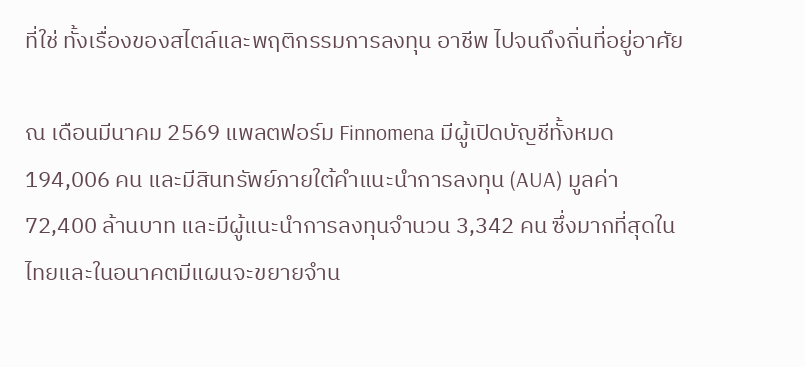ที่ใช่ ทั้งเรื่องของสไตล์และพฤติกรรมการลงทุน อาชีพ ไปจนถึงถิ่นที่อยู่อาศัย

ณ เดือนมีนาคม 2569 แพลตฟอร์ม Finnomena มีผู้เปิดบัญชีทั้งหมด 194,006 คน และมีสินทรัพย์ภายใต้คำแนะนำการลงทุน (AUA) มูลค่า 72,400 ล้านบาท และมีผู้แนะนำการลงทุนจำนวน 3,342 คน ซึ่งมากที่สุดในไทยและในอนาคตมีแผนจะขยายจำน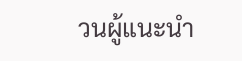วนผู้แนะนำ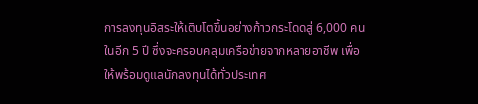การลงทุนอิสระให้เติบโตขึ้นอย่างก้าวกระโดดสู่ 6,000 คนในอีก 5 ปี ซึ่งจะครอบคลุมเครือข่ายจากหลายอาชีพ เพื่อให้พร้อมดูแลนักลงทุนได้ทั่วประเทศ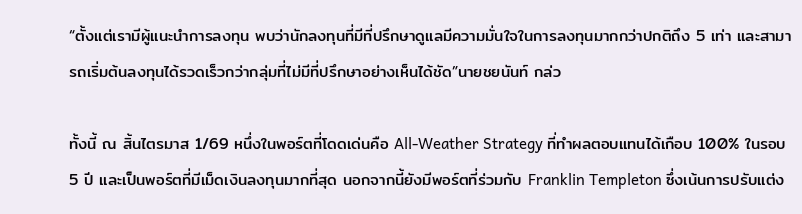“ตั้งแต่เรามีผู้แนะนำการลงทุน พบว่านักลงทุนที่มีที่ปรึกษาดูแลมีความมั่นใจในการลงทุนมากกว่าปกติถึง 5 เท่า และสามารถเริ่มต้นลงทุนได้รวดเร็วกว่ากลุ่มที่ไม่มีที่ปรึกษาอย่างเห็นได้ชัด”นายชยนันท์ กล่ว

ทั้งนี้ ณ สิ้นไตรมาส 1/69 หนึ่งในพอร์ตที่โดดเด่นคือ All-Weather Strategy ที่ทำผลตอบแทนได้เกือบ 100% ในรอบ 5 ปี และเป็นพอร์ตที่มีเม็ดเงินลงทุนมากที่สุด นอกจากนี้ยังมีพอร์ตที่ร่วมกับ Franklin Templeton ซึ่งเน้นการปรับแต่ง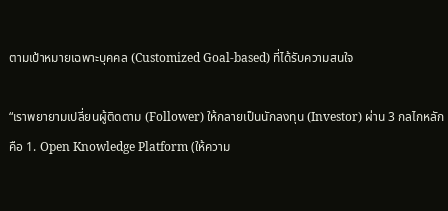ตามเป้าหมายเฉพาะบุคคล (Customized Goal-based) ที่ได้รับความสนใจ

“เราพยายามเปลี่ยนผู้ติดตาม (Follower) ให้กลายเป็นนักลงทุน (Investor) ผ่าน 3 กลไกหลัก คือ 1. Open Knowledge Platform (ให้ความ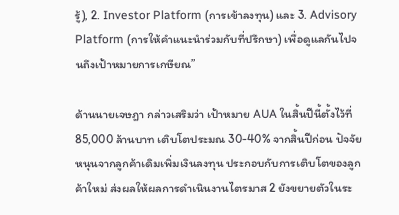รู้), 2. Investor Platform (การเข้าลงทุน) และ 3. Advisory Platform (การให้คำแนะนำร่วมกับที่ปรึกษา) เพื่อดูแลกันไปจนถึงเป้าหมายการเกษียณ”

ด้านนายเจษฎา กล่าวเสริมว่า เป้าหมาย AUA ในสิ้นปีนี้ตั้งไว้ที่ 85,000 ล้านบาท เติบโตประมณ 30-40% จากสิ้นปีก่อน ปัจจัยหนุนจากลูกค้าเดิมเพิ่มเงินลงทุน ประกอบกับการเติบโตของลูกค้าใหม่ ส่งผลให้ผลการดำเนินงานไตรมาส 2 ยังขยายตัวในระ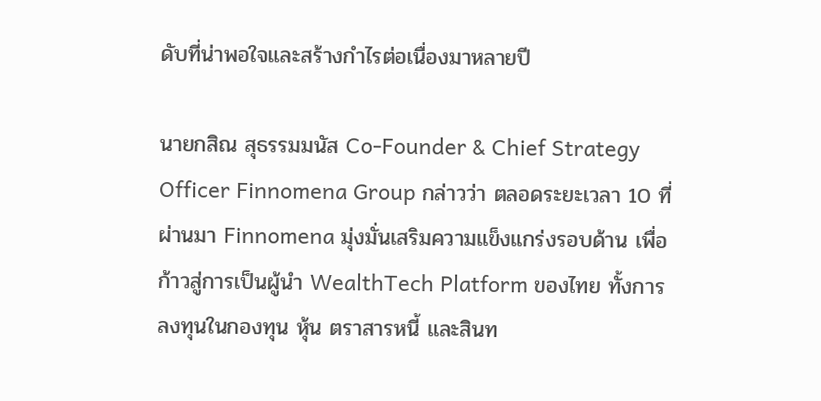ดับที่น่าพอใจและสร้างกำไรต่อเนื่องมาหลายปี

นายกสิณ สุธรรมมนัส Co-Founder & Chief Strategy Officer Finnomena Group กล่าวว่า ตลอดระยะเวลา 10 ที่ผ่านมา Finnomena มุ่งมั่นเสริมความแข็งแกร่งรอบด้าน เพื่อก้าวสู่การเป็นผู้นำ WealthTech Platform ของไทย ทั้งการลงทุนในกองทุน หุ้น ตราสารหนี้ และสินท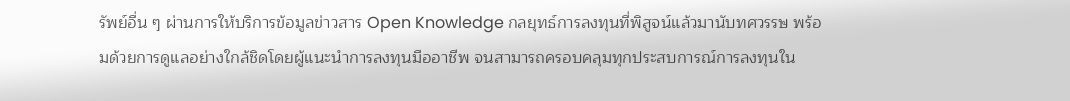รัพย์อื่น ๆ ผ่านการให้บริการข้อมูลข่าวสาร Open Knowledge กลยุทธ์การลงทุนที่พิสูจน์แล้วมานับทศวรรษ พร้อมด้วยการดูแลอย่างใกล้ชิดโดยผู้แนะนำการลงทุนมืออาชีพ จนสามารถครอบคลุมทุกประสบการณ์การลงทุนใน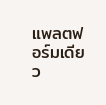แพลตฟอร์มเดียว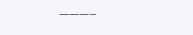———–